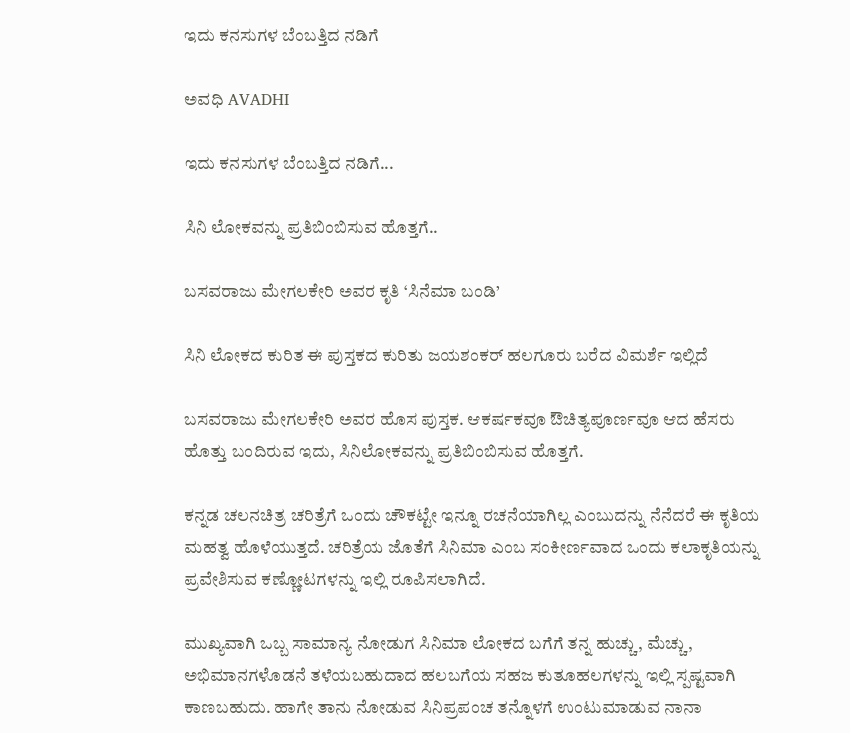ಇದು ಕನಸುಗಳ ಬೆಂಬತ್ತಿದ ನಡಿಗೆ‍

ಅವಧಿ AVADHI

ಇದು ಕನಸುಗಳ ಬೆಂಬತ್ತಿದ ನಡಿಗೆ...

ಸಿನಿ ಲೋಕವನ್ನು ಪ್ರತಿಬಿಂಬಿಸುವ ಹೊತ್ತಗೆ..

ಬಸವರಾಜು ಮೇಗಲಕೇರಿ ಅವರ ಕೃತಿ ‘ಸಿನೆಮಾ ಬಂಡಿ’

ಸಿನಿ ಲೋಕದ ಕುರಿತ ಈ ಪುಸ್ತಕದ ಕುರಿತು ಜಯಶಂಕರ್ ಹಲಗೂರು ಬರೆದ ವಿಮರ್ಶೆ ಇಲ್ಲಿದೆ

ಬಸವರಾಜು ಮೇಗಲಕೇರಿ ಅವರ ಹೊಸ ಪುಸ್ತಕ. ಆಕರ್ಷಕವೂ ಔಚಿತ್ಯಪೂರ್ಣವೂ ಆದ ಹೆಸರು ಹೊತ್ತು ಬಂದಿರುವ ಇದು, ಸಿನಿಲೋಕವನ್ನು ಪ್ರತಿಬಿಂಬಿಸುವ ಹೊತ್ತಗೆ.

ಕನ್ನಡ ಚಲನಚಿತ್ರ ಚರಿತ್ರೆಗೆ ಒಂದು ಚೌಕಟ್ಟೇ ಇನ್ನೂ ರಚನೆಯಾಗಿಲ್ಲ ಎಂಬುದನ್ನು ನೆನೆದರೆ ಈ ಕೃತಿಯ ಮಹತ್ವ ಹೊಳೆಯುತ್ತದೆ. ಚರಿತ್ರೆಯ ಜೊತೆಗೆ ಸಿನಿಮಾ ಎಂಬ ಸಂಕೀರ್ಣವಾದ ಒಂದು ಕಲಾಕೃತಿಯನ್ನು ಪ್ರವೇಶಿಸುವ ಕಣ್ಣೋಟಗಳನ್ನು ಇಲ್ಲಿ ರೂಪಿಸಲಾಗಿದೆ.

ಮುಖ್ಯವಾಗಿ ಒಬ್ಬ ಸಾಮಾನ್ಯ ನೋಡುಗ ಸಿನಿಮಾ ಲೋಕದ ಬಗೆಗೆ ತನ್ನ ಹುಚ್ಚು, ಮೆಚ್ಚು, ಅಭಿಮಾನಗಳೊಡನೆ ತಳೆಯಬಹುದಾದ ಹಲಬಗೆಯ ಸಹಜ ಕುತೂಹಲಗಳನ್ನು ಇಲ್ಲಿ ಸ್ಪಷ್ಟವಾಗಿ ಕಾಣಬಹುದು. ಹಾಗೇ ತಾನು ನೋಡುವ ಸಿನಿಪ್ರಪಂಚ ತನ್ನೊಳಗೆ ಉಂಟುಮಾಡುವ ನಾನಾ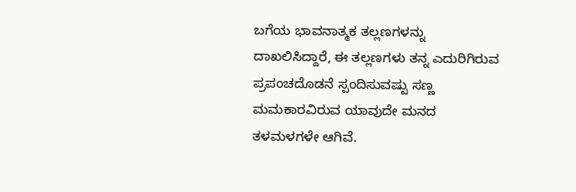ಬಗೆಯ ಭಾವನಾತ್ಮಕ ತಲ್ಲಣಗಳನ್ನು ದಾಖಲಿಸಿದ್ದಾರೆ, ಈ ತಲ್ಲಣಗಳು ತನ್ನ ಎದುರಿಗಿರುವ ಪ್ರಪಂಚದೊಡನೆ ಸ್ಪಂದಿಸುವಷ್ಟು ಸಣ್ಣ ಮಮಕಾರವಿರುವ ಯಾವುದೇ ಮನದ ತಳಮಳಗಳೇ ಆಗಿವೆ.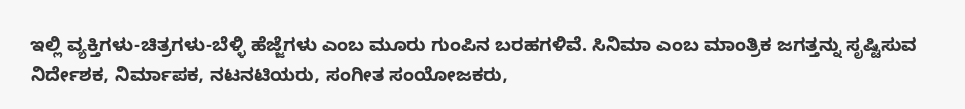ಇಲ್ಲಿ ವ್ಯಕ್ತಿಗಳು-ಚಿತ್ರಗಳು-ಬೆಳ್ಳಿ ಹೆಜ್ಜೆಗಳು ಎಂಬ ಮೂರು ಗುಂಪಿನ ಬರಹಗಳಿವೆ. ಸಿನಿಮಾ ಎಂಬ ಮಾಂತ್ರಿಕ ಜಗತ್ತನ್ನು ಸೃಷ್ಟಿಸುವ ನಿರ್ದೇಶಕ, ನಿರ್ಮಾಪಕ, ನಟನಟಿಯರು, ಸಂಗೀತ ಸಂಯೋಜಕರು,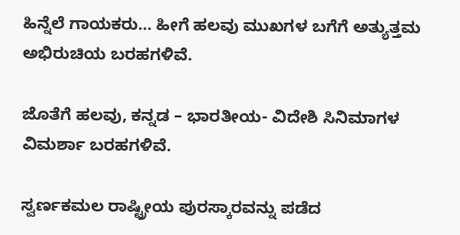ಹಿನ್ನೆಲೆ ಗಾಯಕರು… ಹೀಗೆ ಹಲವು ಮುಖಗಳ ಬಗೆಗೆ ಅತ್ಯುತ್ತಮ ಅಭಿರುಚಿಯ ಬರಹಗಳಿವೆ.

ಜೊತೆಗೆ ಹಲವು, ಕನ್ನಡ – ಭಾರತೀಯ- ವಿದೇಶಿ ಸಿನಿಮಾಗಳ ವಿಮರ್ಶಾ ಬರಹಗಳಿವೆ.

ಸ್ವರ್ಣಕಮಲ ರಾಷ್ಟ್ರೀಯ ಪುರಸ್ಕಾರವನ್ನು‌ ಪಡೆದ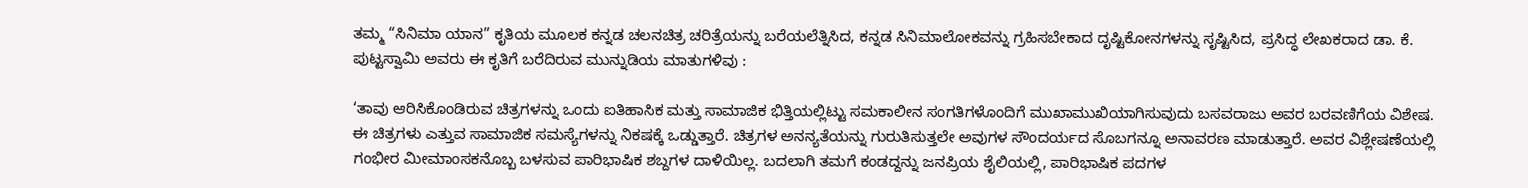ತಮ್ಮ “ಸಿನಿಮಾ ಯಾನ” ಕೃತಿಯ ಮೂಲಕ ಕನ್ನಡ ಚಲನಚಿತ್ರ ಚರಿತ್ರೆಯನ್ನು ಬರೆಯಲೆತ್ನಿಸಿದ, ಕನ್ನಡ ಸಿನಿಮಾಲೋಕವನ್ನು ಗ್ರಹಿಸಬೇಕಾದ ದೃಷ್ಟಿಕೋನಗಳನ್ನು ಸೃಷ್ಟಿಸಿದ, ಪ್ರಸಿದ್ಧ ಲೇಖಕರಾದ ಡಾ. ಕೆ. ಪುಟ್ಟಸ್ವಾಮಿ ಅವರು ಈ ಕೃತಿಗೆ ಬರೆದಿರುವ ಮುನ್ನುಡಿಯ ಮಾತುಗಳಿವು :

‘ತಾವು ಆರಿಸಿಕೊಂಡಿರುವ ಚಿತ್ರಗಳನ್ನು ಒಂದು ಐತಿಹಾಸಿಕ ಮತ್ತು ಸಾಮಾಜಿಕ ಭಿತ್ತಿಯಲ್ಲಿಟ್ಟು ಸಮಕಾಲೀನ ಸಂಗತಿಗಳೊಂದಿಗೆ ಮುಖಾಮುಖಿಯಾಗಿಸುವುದು ಬಸವರಾಜು ಅವರ ಬರವಣಿಗೆಯ ವಿಶೇಷ. ಈ ಚಿತ್ರಗಳು ಎತ್ತುವ ಸಾಮಾಜಿಕ ಸಮಸ್ಯೆಗಳನ್ನು ನಿಕಷಕ್ಕೆ ಒಡ್ಡುತ್ತಾರೆ. ಚಿತ್ರಗಳ ಅನನ್ಯತೆಯನ್ನು ಗುರುತಿಸುತ್ತಲೇ ಅವುಗಳ ಸೌಂದರ್ಯದ ಸೊಬಗನ್ನೂ ಅನಾವರಣ ಮಾಡುತ್ತಾರೆ. ಅವರ ವಿಶ್ಲೇಷಣೆಯಲ್ಲಿ ಗಂಭೀರ ಮೀಮಾಂಸಕನೊಬ್ಬ ಬಳಸುವ ಪಾರಿಭಾಷಿಕ ಶಬ್ದಗಳ ದಾಳಿಯಿಲ್ಲ. ಬದಲಾಗಿ ತಮಗೆ ಕಂಡದ್ದನ್ನು ಜನಪ್ರಿಯ ಶೈಲಿಯಲ್ಲಿ, ಪಾರಿಭಾಷಿಕ ಪದಗಳ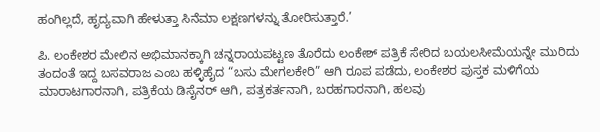ಹಂಗಿಲ್ಲದೆ, ಹೃದ್ಯವಾಗಿ ಹೇಳುತ್ತಾ ಸಿನೆಮಾ ಲಕ್ಷಣಗಳನ್ನು ತೋರಿಸುತ್ತಾರೆ.’

ಪಿ. ಲಂಕೇಶರ ಮೇಲಿನ ಅಭಿಮಾನಕ್ಕಾಗಿ ಚನ್ನರಾಯಪಟ್ಟಣ ತೊರೆದು ಲಂಕೇಶ್ ಪತ್ರಿಕೆ ಸೇರಿದ ಬಯಲಸೀಮೆಯನ್ನೇ ಮುರಿದು ತಂದಂತೆ ಇದ್ದ ಬಸವರಾಜ ಎಂಬ ಹಳ್ಳಿಹೈದ “ಬಸು ಮೇಗಲಕೇರಿ” ಆಗಿ ರೂಪ ಪಡೆದು, ಲಂಕೇಶರ ಪುಸ್ತಕ ಮಳಿಗೆಯ ಮಾರಾಟಗಾರನಾಗಿ, ಪತ್ರಿಕೆಯ ಡಿಸೈನರ್ ಆಗಿ, ಪತ್ರಕರ್ತನಾಗಿ, ಬರಹಗಾರನಾಗಿ, ಹಲವು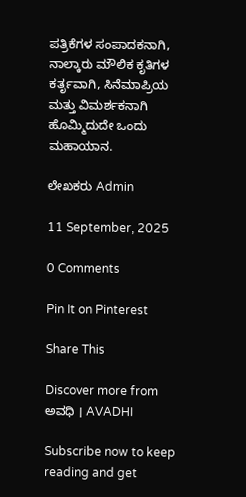ಪತ್ರಿಕೆಗಳ ಸಂಪಾದಕನಾಗಿ, ನಾಲ್ಕಾರು ಮೌಲಿಕ ಕೃತಿಗಳ ಕರ್ತೃವಾಗಿ, ಸಿನೆಮಾಪ್ರಿಯ ಮತ್ತು ವಿಮರ್ಶಕನಾಗಿ ಹೊಮ್ಮಿದುದೇ ಒಂದು ಮಹಾಯಾನ.

ಲೇಖಕರು Admin

11 September, 2025

0 Comments

Pin It on Pinterest

Share This

Discover more from ಅವಧಿ । AVADHI

Subscribe now to keep reading and get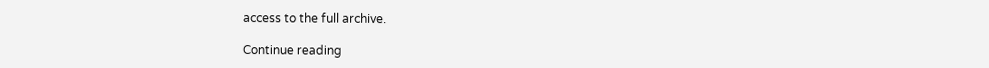access to the full archive.

Continue reading